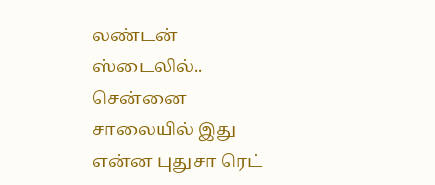லண்டன் ஸ்டைலில்.. சென்னை சாலையில் இது என்ன புதுசா ரெட்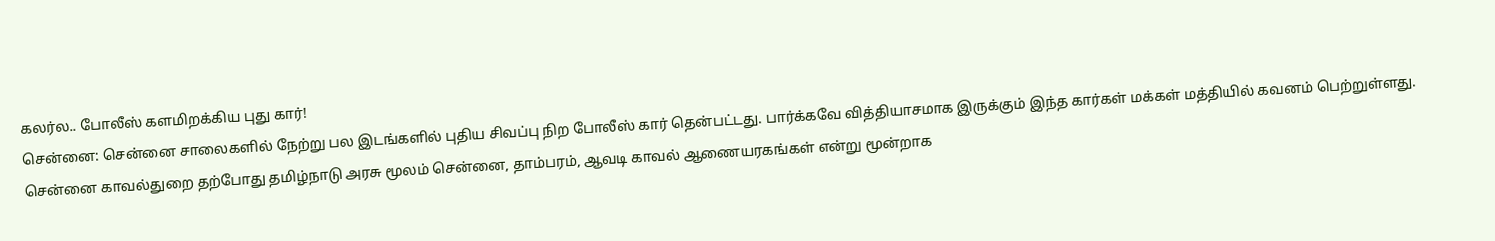கலர்ல.. போலீஸ் களமிறக்கிய புது கார்!
சென்னை: சென்னை சாலைகளில் நேற்று பல இடங்களில் புதிய சிவப்பு நிற போலீஸ் கார் தென்பட்டது. பார்க்கவே வித்தியாசமாக இருக்கும் இந்த கார்கள் மக்கள் மத்தியில் கவனம் பெற்றுள்ளது.
சென்னை காவல்துறை தற்போது தமிழ்நாடு அரசு மூலம் சென்னை, தாம்பரம், ஆவடி காவல் ஆணையரகங்கள் என்று மூன்றாக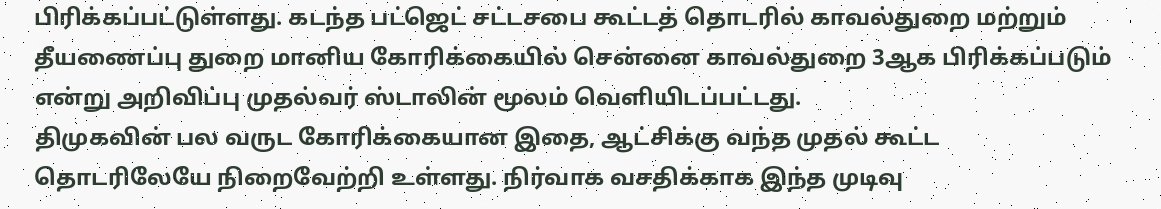பிரிக்கப்பட்டுள்ளது. கடந்த பட்ஜெட் சட்டசபை கூட்டத் தொடரில் காவல்துறை மற்றும் தீயணைப்பு துறை மானிய கோரிக்கையில் சென்னை காவல்துறை 3ஆக பிரிக்கப்படும் என்று அறிவிப்பு முதல்வர் ஸ்டாலின் மூலம் வெளியிடப்பட்டது.
திமுகவின் பல வருட கோரிக்கையான இதை, ஆட்சிக்கு வந்த முதல் கூட்ட தொடரிலேயே நிறைவேற்றி உள்ளது. நிர்வாக வசதிக்காக இந்த முடிவு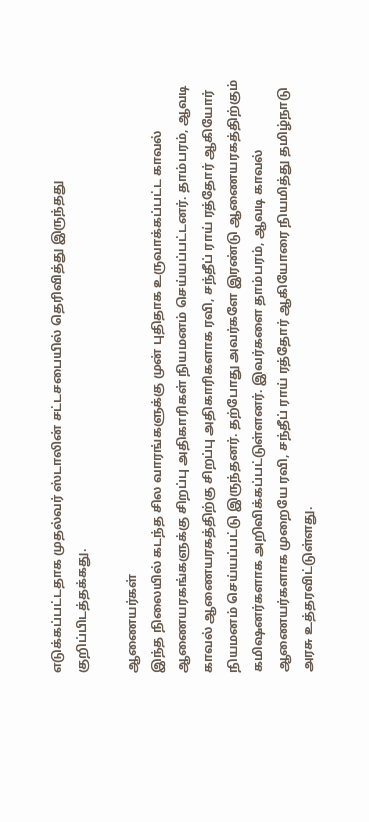எடுக்கப்பட்டதாக முதல்வர் ஸ்டாலின் சட்டசபையில் தெரிவித்து இருந்தது குறிப்பிடத்தக்கது.

ஆணையர்கள்
இந்த நிலையில் கடந்த சில வாரங்களுக்கு முன் புதிதாக உருவாக்கப்பட்ட காவல் ஆணையரகங்களுக்கு சிறப்பு அதிகாரிகள் நியமனம் செய்யப்பட்டனர். தாம்பரம், ஆவடி காவல் ஆணையரகத்திற்கு சிறப்பு அதிகாரிகளாக ரவி, சந்தீப் ராய் ரத்தோர் ஆகியோர் நியமனம் செய்யப்பட்டு இருந்தனர். தற்போது அவர்களே இரண்டு ஆணையரகத்திற்கும் கமிஷனர்களாக அறிவிக்கப்பட்டுள்ளனர். இவர்களை தாம்பரம், ஆவடி காவல் ஆணையர்களாக முறையே ரவி, சந்தீப் ராய் ரத்தோர் ஆகியோரை நியமித்து தமிழ்நாடு அரசு உத்தரவிட்டுள்ளது.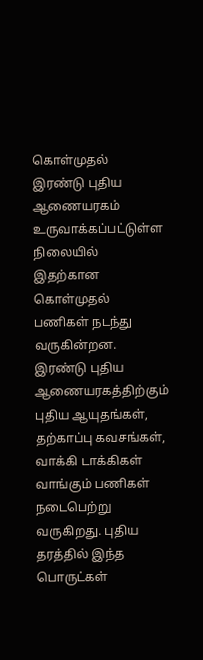கொள்முதல்
இரண்டு புதிய ஆணையரகம் உருவாக்கப்பட்டுள்ள நிலையில் இதற்கான கொள்முதல் பணிகள் நடந்து வருகின்றன. இரண்டு புதிய ஆணையரகத்திற்கும் புதிய ஆயுதங்கள், தற்காப்பு கவசங்கள், வாக்கி டாக்கிகள் வாங்கும் பணிகள் நடைபெற்று வருகிறது. புதிய தரத்தில் இந்த பொருட்கள்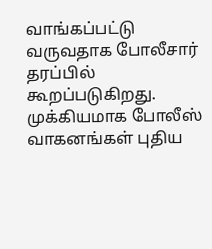வாங்கப்பட்டு வருவதாக போலீசார் தரப்பில் கூறப்படுகிறது. முக்கியமாக போலீஸ் வாகனங்கள் புதிய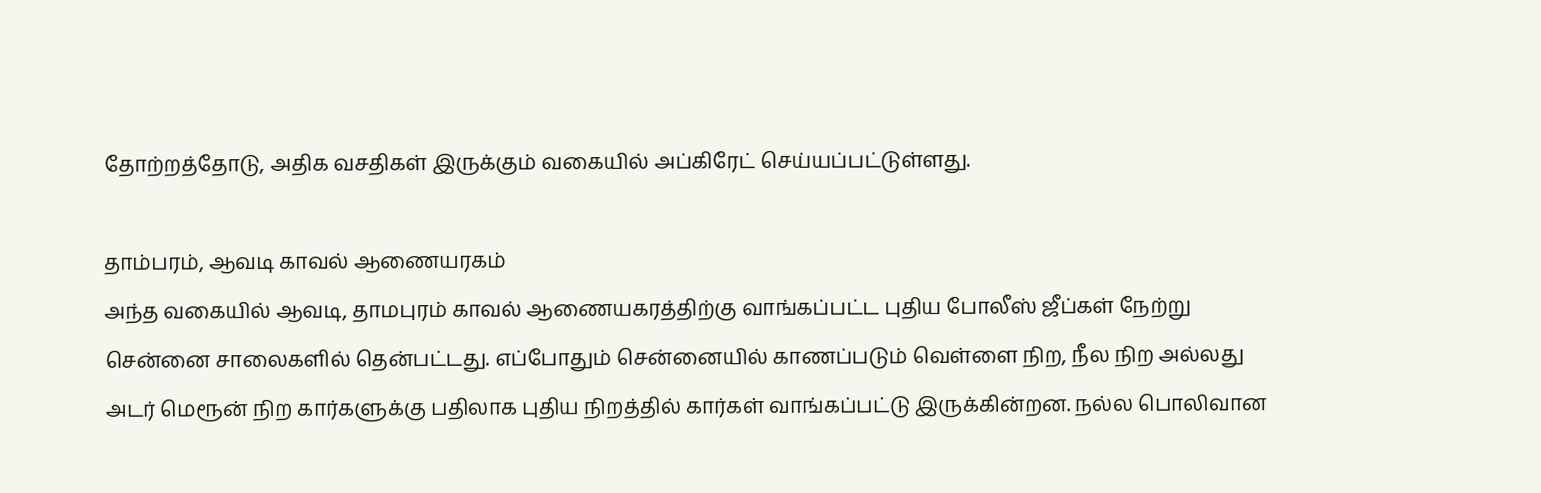தோற்றத்தோடு, அதிக வசதிகள் இருக்கும் வகையில் அப்கிரேட் செய்யப்பட்டுள்ளது.

தாம்பரம், ஆவடி காவல் ஆணையரகம்
அந்த வகையில் ஆவடி, தாமபுரம் காவல் ஆணையகரத்திற்கு வாங்கப்பட்ட புதிய போலீஸ் ஜீப்கள் நேற்று சென்னை சாலைகளில் தென்பட்டது. எப்போதும் சென்னையில் காணப்படும் வெள்ளை நிற, நீல நிற அல்லது அடர் மெரூன் நிற கார்களுக்கு பதிலாக புதிய நிறத்தில் கார்கள் வாங்கப்பட்டு இருக்கின்றன. நல்ல பொலிவான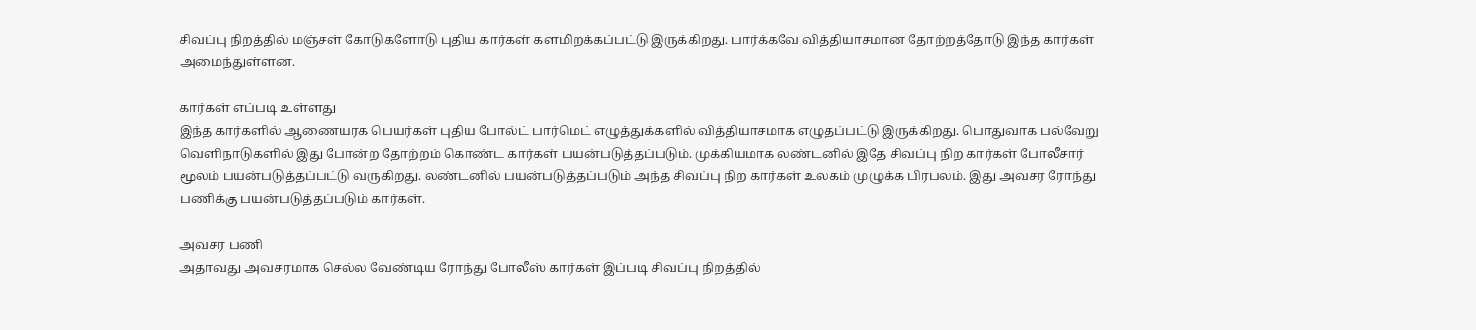சிவப்பு நிறத்தில் மஞ்சள் கோடுகளோடு புதிய கார்கள் களமிறக்கப்பட்டு இருக்கிறது. பார்க்கவே வித்தியாசமான தோற்றத்தோடு இந்த கார்கள் அமைந்துள்ளன.

கார்கள் எப்படி உள்ளது
இந்த கார்களில் ஆணையரக பெயர்கள் புதிய போல்ட் பார்மெட் எழுத்துக்களில் வித்தியாசமாக எழுதப்பட்டு இருக்கிறது. பொதுவாக பல்வேறு வெளிநாடுகளில் இது போன்ற தோற்றம் கொண்ட கார்கள் பயன்படுத்தப்படும். முக்கியமாக லண்டனில் இதே சிவப்பு நிற கார்கள் போலீசார் மூலம் பயன்படுத்தப்பட்டு வருகிறது. லண்டனில் பயன்படுத்தப்படும் அந்த சிவப்பு நிற கார்கள் உலகம் முழுக்க பிரபலம். இது அவசர ரோந்து பணிக்கு பயன்படுத்தப்படும் கார்கள்.

அவசர பணி
அதாவது அவசரமாக செல்ல வேண்டிய ரோந்து போலீஸ் கார்கள் இப்படி சிவப்பு நிறத்தில்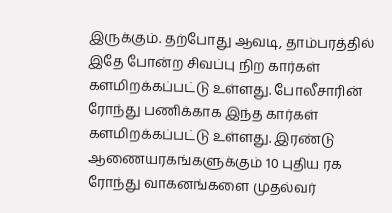இருக்கும். தற்போது ஆவடி, தாம்பரத்தில் இதே போன்ற சிவப்பு நிற கார்கள் களமிறக்கப்பட்டு உள்ளது. போலீசாரின் ரோந்து பணிக்காக இந்த கார்கள் களமிறக்கப்பட்டு உள்ளது. இரண்டு ஆணையரகங்களுக்கும் 10 புதிய ரக ரோந்து வாகனங்களை முதல்வர்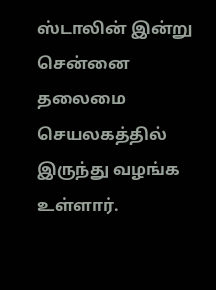ஸ்டாலின் இன்று சென்னை தலைமை செயலகத்தில் இருந்து வழங்க உள்ளார்.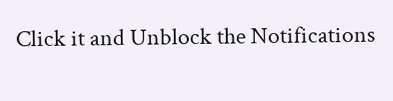Click it and Unblock the Notifications